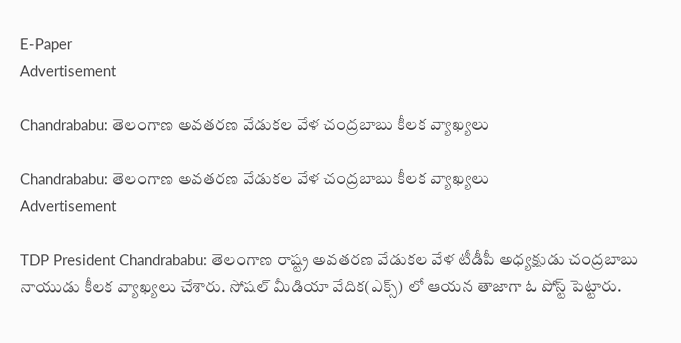E-Paper
Advertisement

Chandrababu: తెలంగాణ అవతరణ వేడుకల వేళ చంద్రబాబు కీలక వ్యాఖ్యలు

Chandrababu: తెలంగాణ అవతరణ వేడుకల వేళ చంద్రబాబు కీలక వ్యాఖ్యలు
Advertisement

TDP President Chandrababu: తెలంగాణ రాష్ట్ర అవతరణ వేడుకల వేళ టీడీపీ అధ్యక్షుడు చంద్రబాబు నాయుడు కీలక వ్యాఖ్యలు చేశారు. సోషల్ మీడియా వేదిక(ఎక్స్) లో ఆయన తాజాగా ఓ పోస్ట్ పెట్టారు.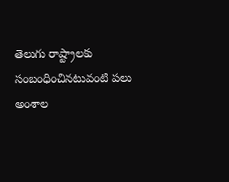తెలుగు రాష్ట్రాలకు సంబంధించినటువంటి పలు అంశాల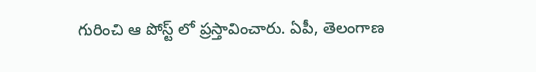గురించి ఆ పోస్ట్ లో ప్రస్తావించారు. ఏపీ, తెలంగాణ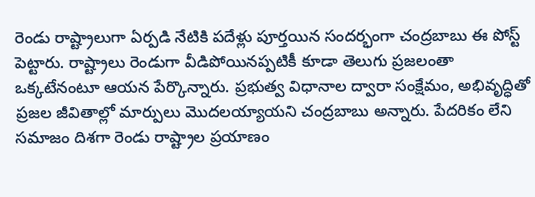రెండు రాష్ట్రాలుగా ఏర్పడి నేటికి పదేళ్లు పూర్తయిన సందర్భంగా చంద్రబాబు ఈ పోస్ట్ పెట్టారు. రాష్ట్రాలు రెండుగా వీడిపోయినప్పటికీ కూడా తెలుగు ప్రజలంతా ఒక్కటేనంటూ ఆయన పేర్కొన్నారు. ప్రభుత్వ విధానాల ద్వారా సంక్షేమం, అభివృద్ధితో ప్రజల జీవితాల్లో మార్పులు మొదలయ్యాయని చంద్రబాబు అన్నారు. పేదరికం లేని సమాజం దిశగా రెండు రాష్ట్రాల ప్రయాణం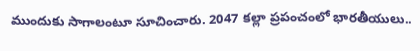ముందుకు సాగాలంటూ సూచించారు. 2047 కల్లా ప్రపంచంలో భారతీయులు..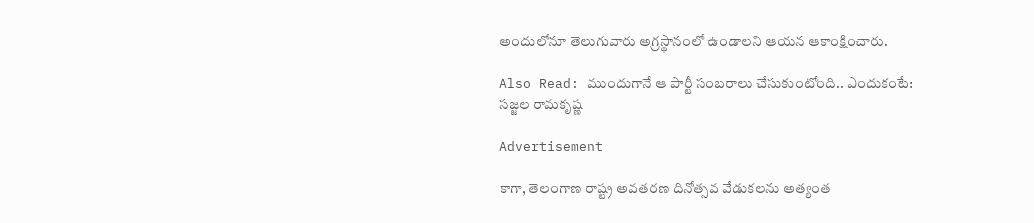అందులోనూ తెలుగువారు అగ్రస్థానంలో ఉండాలని ఆయన ఆకాంక్షించారు.

Also Read: ముందుగానే ఆ పార్టీ సంబరాలు చేసుకుంటోంది.. ఎందుకంటే: సజ్జల రామకృష్ణ

Advertisement

కాగా, తెలంగాణ రాష్ట్ర అవతరణ దినోత్సవ వేడుకలను అత్యంత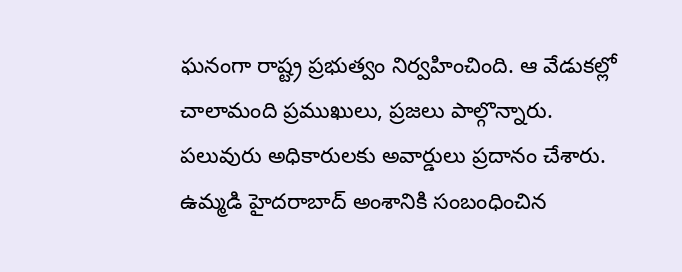ఘనంగా రాష్ట్ర ప్రభుత్వం నిర్వహించింది. ఆ వేడుకల్లో చాలామంది ప్రముఖులు, ప్రజలు పాల్గొన్నారు. పలువురు అధికారులకు అవార్డులు ప్రదానం చేశారు. ఉమ్మడి హైదరాబాద్ అంశానికి సంబంధించిన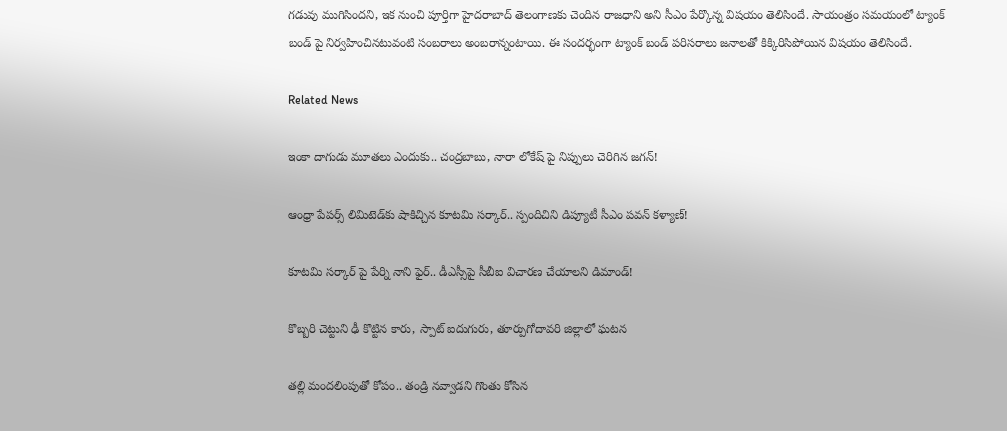గడువు ముగిసిందని, ఇక నుంచి పూర్తిగా హైదరాబాద్ తెలంగాణకు చెందిన రాజధాని అని సీఎం పేర్కొన్న విషయం తెలిసిందే. సాయంత్రం సమయంలో ట్యాంక్ బండ్ పై నిర్వహించినటువంటి సంబరాలు అంబరాన్నంటాయి. ఈ సందర్భంగా ట్యాంక్ బండ్ పరిసరాలు జనాలతో కిక్కిరిసిపోయిన విషయం తెలిసిందే.

Related News

ఇంకా దాగుడు మూతలు ఎందుకు.. చంద్రబాబు, నారా లోకేష్ పై నిప్పులు చెరిగిన జగన్!

ఆంధ్రా పేపర్స్ లిమిటెడ్‌కు షాకిచ్చిన కూటమి సర్కార్.. స్పందిచిని డిప్యూటీ సీఎం పవన్ కళ్యాణ్!

కూటమి సర్కార్ పై పేర్ని నాని ఫైర్.. డీఎస్సీపై సీబీఐ విచారణ చేయాలని డిమాండ్!

కొబ్బరి చెట్టుని ఢీ కొట్టిన కారు, స్పాట్ ఐదుగురు, తూర్పుగోదావరి జిల్లాలో ఘటన

తల్లి మందలింపుతో కోపం.. తండ్రి నవ్వాడని గొంతు కోసిన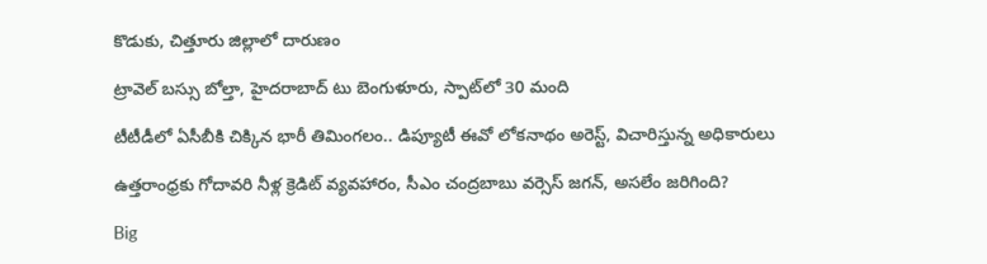కొడుకు, చిత్తూరు జిల్లాలో దారుణం

ట్రావెల్ బస్సు బోల్తా, హైదరాబాద్ టు బెంగుళూరు, స్పాట్‌లో 30 మంది

టీటీడీలో ఏసీబీకి చిక్కిన భారీ తిమింగలం.. డిప్యూటీ ఈవో లోకనాథం అరెస్ట్, విచారిస్తున్న అధికారులు

ఉత్తరాంధ్రకు గోదావరి నీళ్ల క్రెడిట్ వ్యవహారం, సీఎం చంద్రబాబు వర్సెస్ జగన్, అసలేం జరిగింది?

Big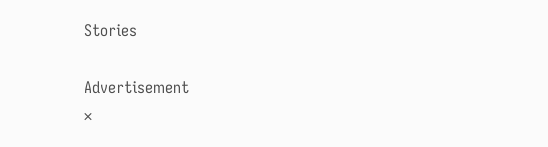Stories

Advertisement
×